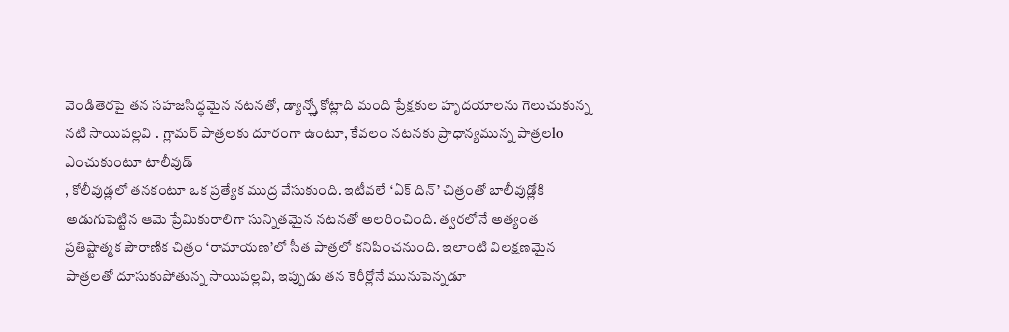వెండితెరపై తన సహజసిద్ధమైన నటనతో, డ్యాన్స్తో కోట్లాది మంది ప్రేక్షకుల హృదయాలను గెలుచుకున్న నటి సాయిపల్లవి . గ్లామర్ పాత్రలకు దూరంగా ఉంటూ, కేవలం నటనకు ప్రాధాన్యమున్న పాత్రలlo ఎంచుకుంటూ టాలీవుడ్
, కోలీవుడ్లలో తనకంటూ ఒక ప్రత్యేక ముద్ర వేసుకుంది. ఇటీవలే ‘ఏక్ దిన్’ చిత్రంతో బాలీవుడ్లోకి అడుగుపెట్టిన ఆమె ప్రేమికురాలిగా సున్నితమైన నటనతో అలరించింది. త్వరలోనే అత్యంత ప్రతిష్టాత్మక పౌరాణిక చిత్రం ‘రామాయణ’లో సీత పాత్రలో కనిపించనుంది. ఇలాంటి విలక్షణమైన పాత్రలతో దూసుకుపోతున్న సాయిపల్లవి, ఇప్పుడు తన కెరీర్లోనే మునుపెన్నడూ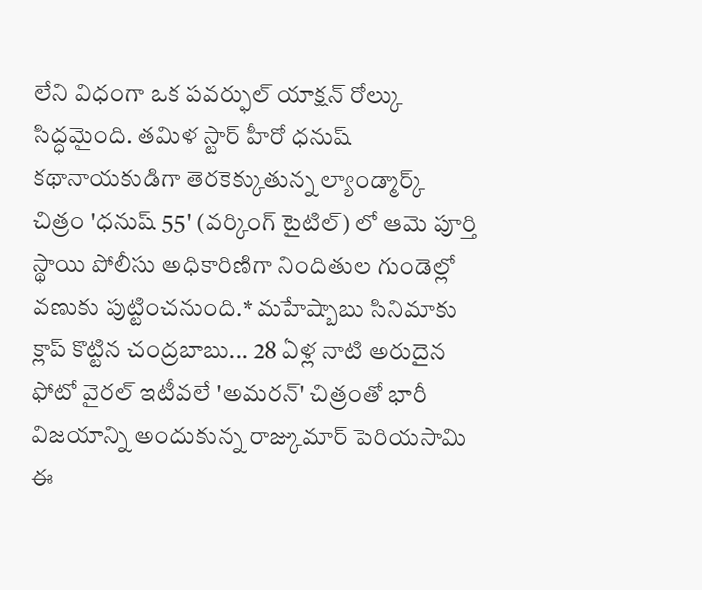లేని విధంగా ఒక పవర్ఫుల్ యాక్షన్ రోల్కు సిద్ధమైంది. తమిళ స్టార్ హీరో ధనుష్ కథానాయకుడిగా తెరకెక్కుతున్న ల్యాండ్మార్క్ చిత్రం 'ధనుష్ 55' (వర్కింగ్ టైటిల్) లో ఆమె పూర్తి స్థాయి పోలీసు అధికారిణిగా నిందితుల గుండెల్లో వణుకు పుట్టించనుంది.* మహేష్బాబు సినిమాకు క్లాప్ కొట్టిన చంద్రబాబు... 28 ఏళ్ల నాటి అరుదైన ఫోటో వైరల్ ఇటీవలే 'అమరన్' చిత్రంతో భారీ విజయాన్ని అందుకున్న రాజ్కుమార్ పెరియసామి ఈ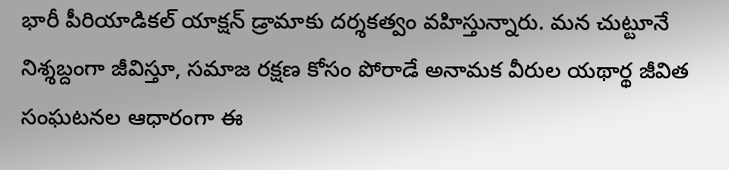భారీ పీరియాడికల్ యాక్షన్ డ్రామాకు దర్శకత్వం వహిస్తున్నారు. మన చుట్టూనే నిశ్శబ్దంగా జీవిస్తూ, సమాజ రక్షణ కోసం పోరాడే అనామక వీరుల యథార్థ జీవిత సంఘటనల ఆధారంగా ఈ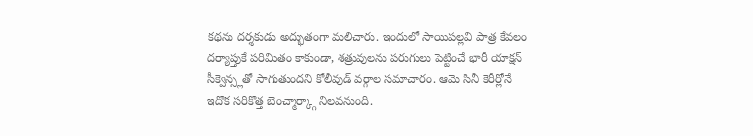కథను దర్శకుడు అద్భుతంగా మలిచారు. ఇందులో సాయిపల్లవి పాత్ర కేవలం దర్యాప్తుకే పరిమితం కాకుండా, శత్రువులను పరుగులు పెట్టించే భారీ యాక్షన్ సీక్వెన్స్లతో సాగుతుందని కోలీవుడ్ వర్గాల సమాచారం. ఆమె సినీ కెరీర్లోనే ఇదొక సరికొత్త బెంచ్మార్క్గా నిలవనుంది.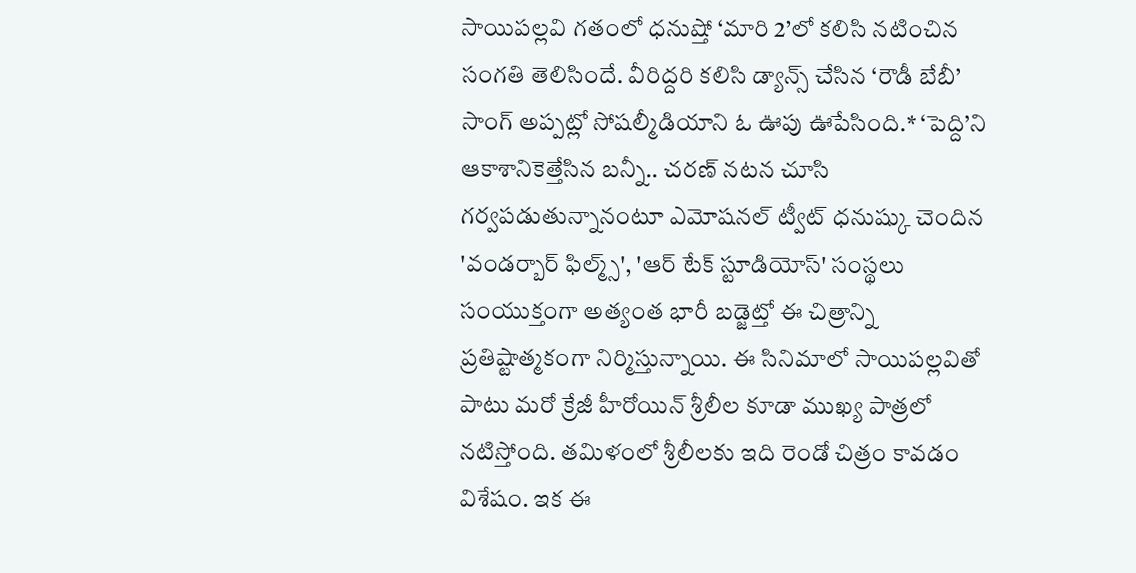సాయిపల్లవి గతంలో ధనుష్తో ‘మారి 2’లో కలిసి నటించిన సంగతి తెలిసిందే. వీరిద్దరి కలిసి డ్యాన్స్ చేసిన ‘రౌడీ బేబీ’ సాంగ్ అప్పట్లో సోషల్మీడియాని ఓ ఊపు ఊపేసింది.* ‘పెద్ది’ని ఆకాశానికెత్తేసిన బన్నీ.. చరణ్ నటన చూసి గర్వపడుతున్నానంటూ ఎమోషనల్ ట్వీట్ ధనుష్కు చెందిన 'వండర్బార్ ఫిల్మ్స్', 'ఆర్ టేక్ స్టూడియోస్' సంస్థలు సంయుక్తంగా అత్యంత భారీ బడ్జెట్తో ఈ చిత్రాన్ని ప్రతిష్టాత్మకంగా నిర్మిస్తున్నాయి. ఈ సినిమాలో సాయిపల్లవితో పాటు మరో క్రేజీ హీరోయిన్ శ్రీలీల కూడా ముఖ్య పాత్రలో నటిస్తోంది. తమిళంలో శ్రీలీలకు ఇది రెండో చిత్రం కావడం విశేషం. ఇక ఈ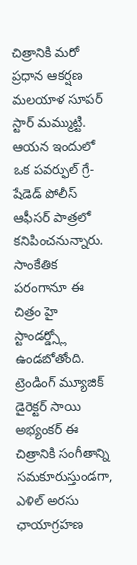చిత్రానికి మరో ప్రధాన ఆకర్షణ మలయాళ సూపర్ స్టార్ మమ్ముట్టి. ఆయన ఇందులో ఒక పవర్ఫుల్ గ్రే-షేడెడ్ పోలీస్ ఆఫీసర్ పాత్రలో కనిపించనున్నారు. సాంకేతిక పరంగానూ ఈ చిత్రం హై స్టాండర్డ్స్లో ఉండబోతోంది. ట్రెండింగ్ మ్యూజిక్ డైరెక్టర్ సాయి అభ్యంకర్ ఈ చిత్రానికి సంగీతాన్ని సమకూరుస్తుండగా, ఎళిల్ అరసు ఛాయాగ్రహణ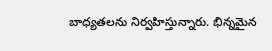బాధ్యతలను నిర్వహిస్తున్నారు. భిన్నమైన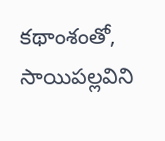కథాంశంతో, సాయిపల్లవిని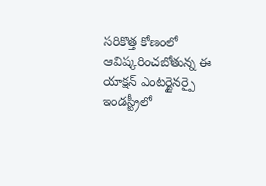సరికొత్త కోణంలో ఆవిష్కరించబోతున్న ఈ యాక్షన్ ఎంటర్టైనర్పై ఇండస్ట్రీలో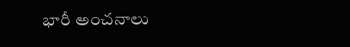భారీ అంచనాలు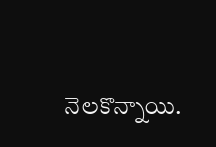నెలకొన్నాయి.